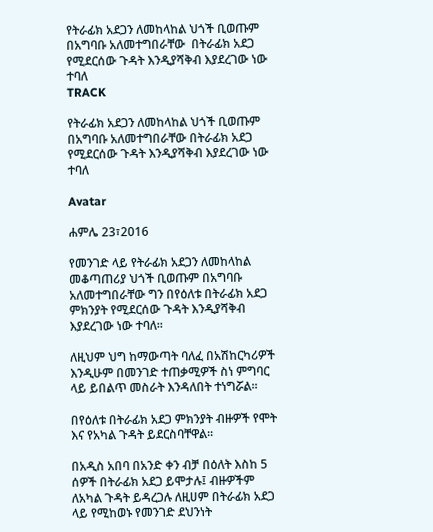የትራፊክ አደጋን ለመከላከል ህጎች ቢወጡም በአግባቡ አለመተግበራቸው  በትራፊክ አደጋ የሚደርሰው ጉዳት እንዲያሻቅብ እያደረገው ነው ተባለ
TRACK

የትራፊክ አደጋን ለመከላከል ህጎች ቢወጡም በአግባቡ አለመተግበራቸው በትራፊክ አደጋ የሚደርሰው ጉዳት እንዲያሻቅብ እያደረገው ነው ተባለ

Avatar

ሐምሌ 23፣2016

የመንገድ ላይ የትራፊክ አደጋን ለመከላከል መቆጣጠሪያ ህጎች ቢወጡም በአግባቡ አለመተግበራቸው ግን በየዕለቱ በትራፊክ አደጋ ምክንያት የሚደርሰው ጉዳት እንዲያሻቅብ እያደረገው ነው ተባለ፡፡

ለዚህም ህግ ከማውጣት ባለፈ በአሽከርካሪዎች እንዲሁም በመንገድ ተጠቃሚዎች ስነ ምግባር ላይ ይበልጥ መስራት እንዳለበት ተነግሯል፡፡

በየዕለቱ በትራፊክ አደጋ ምክንያት ብዙዎች የሞት እና የአካል ጉዳት ይደርስባቸዋል፡፡

በአዲስ አበባ በአንድ ቀን ብቻ በዕለት እስከ 5 ሰዎች በትራፊክ አደጋ ይሞታሉ፤ ብዙዎችም ለአካል ጉዳት ይዳረጋሉ ለዚሀም በትራፊክ አደጋ ላይ የሚከወኑ የመንገድ ደህንነት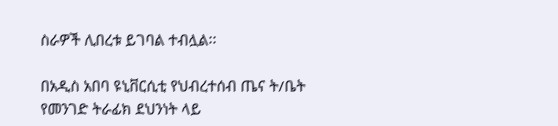ስራዎች ሊበረቱ ይገባል ተብሏል፡፡

በአዲስ አበባ ዩኒቨርሲቲ የህብረተሰብ ጤና ት/ቤት የመንገድ ትራፊክ ደህንነት ላይ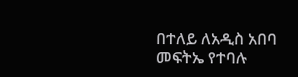በተለይ ለአዲስ አበባ መፍትኤ የተባሉ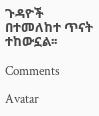ጉዳዮች በተመለከተ ጥናት ተከውኗል፡፡

Comments

Avatar